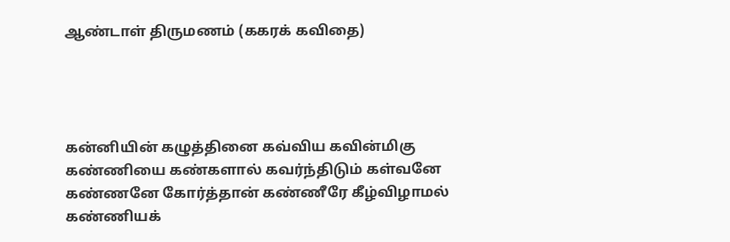ஆண்டாள் திருமணம் (ககரக் கவிதை)




கன்னியின் கழுத்தினை கவ்விய கவின்மிகு
கண்ணியை கண்களால் கவர்ந்திடும் கள்வனே
கண்ணனே கோர்த்தான் கண்ணீரே கீழ்விழாமல்
கண்ணியக்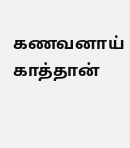கணவனாய் காத்தான்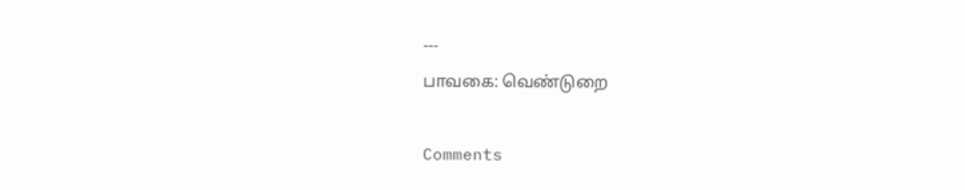---
பாவகை: வெண்டுறை

Comments